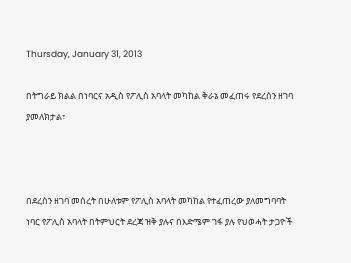Thursday, January 31, 2013

በትግራይ ክልል በነባርና አዲስ የፖሊስ አባላት መካከል ቅራኔ መፈጠሩ የደረሰን ዘገባ ያመለክታል፣



በደረሰን ዘገባ መሰረት በሁለቱም የፖሊስ አባላት መካከል የተፈጠረው ያለመግባባት ነባር የፖሊስ አባላት በትምህርት ደረጃ ዝቅ ያሉና በእድሜም ገፋ ያሉ የህወሓት ታጋዮች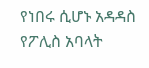የነበሩ ሲሆኑ አዳዳስ የፖሊስ አባላት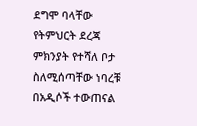ደግሞ ባላቸው የትምህርት ደረጃ ምክንያት የተሻለ ቦታ ስለሚሰጣቸው ነባረቹ በአዲሶች ተውጠናል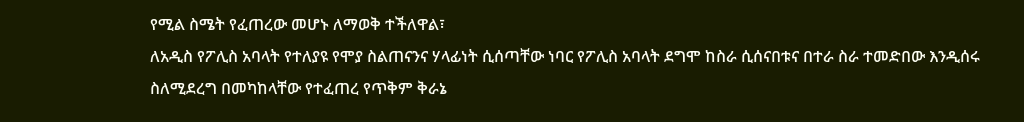የሚል ስሜት የፈጠረው መሆኑ ለማወቅ ተችለዋል፣
ለአዲስ የፖሊስ አባላት የተለያዩ የሞያ ስልጠናንና ሃላፊነት ሲሰጣቸው ነባር የፖሊስ አባላት ደግሞ ከስራ ሲሰናበቱና በተራ ስራ ተመድበው እንዲሰሩ ስለሚደረግ በመካከላቸው የተፈጠረ የጥቅም ቅራኔ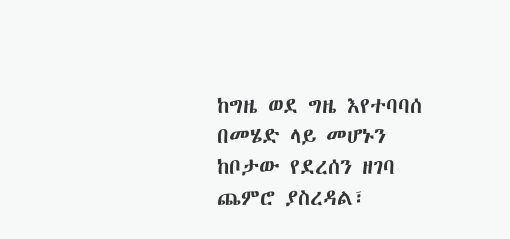ከግዜ ወደ ግዜ እየተባባሰ በመሄድ ላይ መሆኑን ከቦታው የደረሰን ዘገባ ጨምሮ ያስረዳል፣